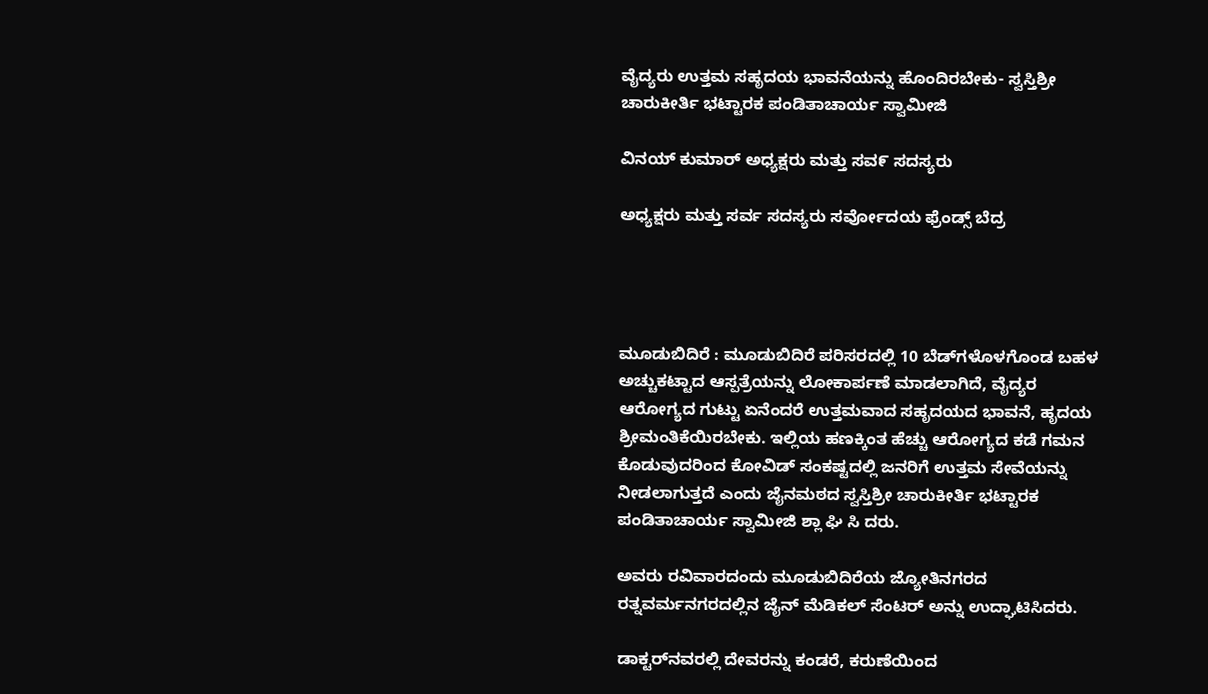ವೈದ್ಯರು ಉತ್ತಮ ಸಹೃದಯ ಭಾವನೆಯನ್ನು ಹೊಂದಿರಬೇಕು- ಸ್ವಸ್ತಿಶ್ರೀ ಚಾರುಕೀರ್ತಿ ಭಟ್ಟಾರಕ ಪಂಡಿತಾಚಾರ್ಯ ಸ್ವಾಮೀಜಿ

ವಿನಯ್ ಕುಮಾರ್ ಅಧ್ಯಕ್ಷರು ಮತ್ತು ಸವ೯ ಸದಸ್ಯರು

ಅಧ್ಯಕ್ಷರು ಮತ್ತು ಸರ್ವ ಸದಸ್ಯರು ಸರ್ವೋದಯ ಫ್ರೆಂಡ್ಸ್ ಬೆದ್ರ




ಮೂಡುಬಿದಿರೆ : ಮೂಡುಬಿದಿರೆ ಪರಿಸರದಲ್ಲಿ 10 ಬೆಡ್‌ಗಳೊಳಗೊಂಡ ಬಹಳ ಅಚ್ಚುಕಟ್ಟಾದ ಆಸ್ಪತ್ರೆಯನ್ನು ಲೋಕಾರ್ಪಣೆ ಮಾಡಲಾಗಿದೆ, ವೈದ್ಯರ ಆರೋಗ್ಯದ ಗುಟ್ಟು ಏನೆಂದರೆ ಉತ್ತಮವಾದ ಸಹೃದಯದ ಭಾವನೆ, ಹೃದಯ ಶ್ರೀಮಂತಿಕೆಯಿರಬೇಕು. ಇಲ್ಲಿಯ ಹಣಕ್ಕಿಂತ ಹೆಚ್ಚು ಆರೋಗ್ಯದ ಕಡೆ ಗಮನ ಕೊಡುವುದರಿಂದ ಕೋವಿಡ್ ಸಂಕಷ್ಟದಲ್ಲಿ ಜನರಿಗೆ ಉತ್ತಮ ಸೇವೆಯನ್ನು ನೀಡಲಾಗುತ್ತದೆ ಎಂದು ಜೈನಮಠದ ಸ್ವಸ್ತಿಶ್ರೀ ಚಾರುಕೀರ್ತಿ ಭಟ್ಟಾರಕ ಪಂಡಿತಾಚಾರ್ಯ ಸ್ವಾಮೀಜಿ ಶ್ಲಾ ಘಿ ಸಿ ದರು.

ಅವರು ರವಿವಾರದಂದು ಮೂಡುಬಿದಿರೆಯ ಜ್ಯೋತಿನಗರದ ರತ್ನವರ್ಮನಗರದಲ್ಲಿನ ಜೈನ್ ಮೆಡಿಕಲ್ ಸೆಂಟರ್ ಅನ್ನು ಉದ್ಘಾಟಿಸಿದರು.

ಡಾಕ್ಟರ್‌ನವರಲ್ಲಿ ದೇವರನ್ನು ಕಂಡರೆ, ಕರುಣೆಯಿಂದ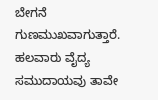ಬೇಗನೆ ಗುಣಮುಖವಾಗುತ್ತಾರೆ. ಹಲವಾರು ವೈದ್ಯ ಸಮುದಾಯವು ತಾವೇ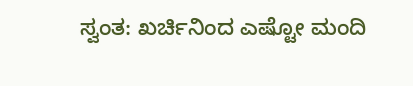ಸ್ವಂತ: ಖರ್ಚಿನಿಂದ ಎಷ್ಟೋ ಮಂದಿ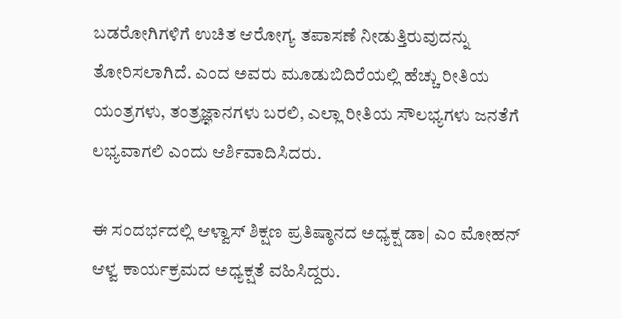ಬಡರೋಗಿಗಳಿಗೆ ಉಚಿತ ಆರೋಗ್ಯ ತಪಾಸಣೆ ನೀಡುತ್ತಿರುವುದನ್ನು ತೋರಿಸಲಾಗಿದೆ. ಎಂದ ಅವರು ಮೂಡುಬಿದಿರೆಯಲ್ಲಿ ಹೆಚ್ಚು ರೀತಿಯ ಯಂತ್ರಗಳು, ತಂತ್ರಜ್ಞಾನಗಳು ಬರಲಿ, ಎಲ್ಲಾ ರೀತಿಯ ಸೌಲಭ್ಯಗಳು ಜನತೆಗೆ ಲಭ್ಯವಾಗಲಿ ಎಂದು ಆರ್ಶಿವಾದಿಸಿದರು.

ಈ ಸಂದರ್ಭದಲ್ಲಿ ಆಳ್ವಾಸ್ ಶಿಕ್ಷಣ ಪ್ರತಿಷ್ಠಾನದ ಅಧ್ಯಕ್ಷ ಡಾ| ಎಂ ಮೋಹನ್ ಆಳ್ವ ಕಾರ್ಯಕ್ರಮದ ಅಧ್ಯಕ್ಷತೆ ವಹಿಸಿದ್ದರು.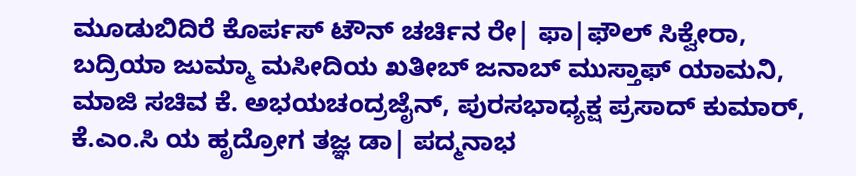ಮೂಡುಬಿದಿರೆ ಕೊರ್ಪಸ್ ಟೌನ್ ಚರ್ಚಿನ ರೇ| ಫಾ|ಫೌಲ್ ಸಿಕ್ವೇರಾ, ಬದ್ರಿಯಾ ಜುಮ್ಮಾ ಮಸೀದಿಯ ಖತೀಬ್ ಜನಾಬ್ ಮುಸ್ತಾಫ್ ಯಾಮನಿ, ಮಾಜಿ ಸಚಿವ ಕೆ. ಅಭಯಚಂದ್ರಜೈನ್, ಪುರಸಭಾಧ್ಯಕ್ಷ ಪ್ರಸಾದ್ ಕುಮಾರ್, ಕೆ.ಎಂ.ಸಿ ಯ ಹೃದ್ರೋಗ ತಜ್ಞ ಡಾ| ಪದ್ಮನಾಭ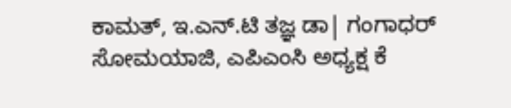ಕಾಮತ್, ಇ.ಎನ್.ಟಿ ತಜ್ಞ ಡಾ| ಗಂಗಾಧರ್ ಸೋಮಯಾಜಿ, ಎಪಿಎಂಸಿ ಅಧ್ಯಕ್ಷ ಕೆ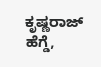ಕೃಷ್ಣರಾಜ್ ಹೆಗ್ಡೆ,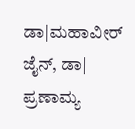ಡಾ|ಮಹಾವೀರ್ ಜೈನ್, ಡಾ| ಪ್ರಣಾಮ್ಯ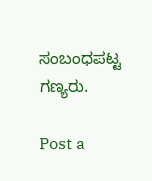ಸಂಬಂಧಪಟ್ಟ ಗಣ್ಯರು.

Post a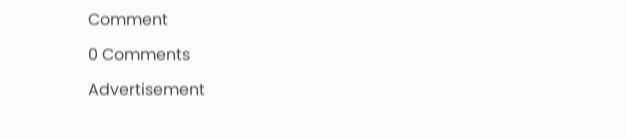Comment

0 Comments

Advertisement